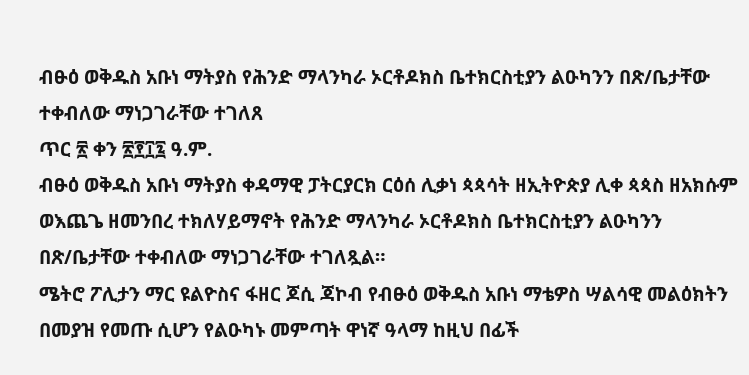ብፁዕ ወቅዱስ አቡነ ማትያስ የሕንድ ማላንካራ ኦርቶዶክስ ቤተክርስቲያን ልዑካንን በጽ/ቤታቸው ተቀብለው ማነጋገራቸው ተገለጸ
ጥር ፳ ቀን ፳፻፲፯ ዓ.ም.
ብፁዕ ወቅዱስ አቡነ ማትያስ ቀዳማዊ ፓትርያርክ ርዕሰ ሊቃነ ጳጳሳት ዘኢትዮጵያ ሊቀ ጳጳስ ዘአክሱም ወእጨጌ ዘመንበረ ተክለሃይማኖት የሕንድ ማላንካራ ኦርቶዶክስ ቤተክርስቲያን ልዑካንን በጽ/ቤታቸው ተቀብለው ማነጋገራቸው ተገለጿል።
ሜትሮ ፖሊታን ማር ዩልዮስና ፋዘር ጆሲ ጃኮብ የብፁዕ ወቅዱስ አቡነ ማቴዎስ ሣልሳዊ መልዕክትን በመያዝ የመጡ ሲሆን የልዑካኑ መምጣት ዋነኛ ዓላማ ከዚህ በፊች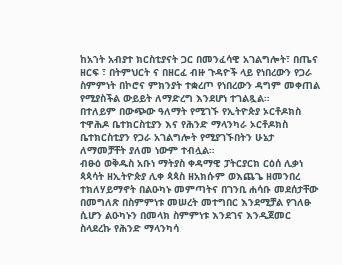ከአኀት አብያተ ክርስቲያናት ጋር በመንፈሳዊ አገልግሎት፣ በጤና ዘርፍ ፣ በትምህርት ና በዘርፈ ብዙ ጉዳዮች ላይ የነበረውን የጋራ ስምምነት በኮሮና ምክንያት ተቋረጦ የነበረውን ዳግም መቀጠል የሚያስችል ውይይት ለማድረግ እንደሆነ ተገልጿል።
በተለይም በውጭው ዓለማት የሚገኙ የኢትዮጵያ ኦርቶዶክስ ተዋሕዶ ቤተክርስቲያን እና የሕንድ ማላንካራ ኦርቶዶክስ ቤተክርስቲያን የጋራ አገልግሎት የሚያገኙበትን ሁኔታ ለማመቻቸት ያለመ ነውም ተብሏል።
ብፁዕ ወቅዱስ አቡነ ማትያስ ቀዳማዊ ፓትርያርክ ርዕሰ ሊቃነ ጳጳሳት ዘኢትዮጵያ ሊቀ ጳጳስ ዘአክሱም ወእጨጌ ዘመንበረ ተክለሃይማኖት በልዑካኑ መምጣትና በገንቢ ሐሳቡ መደሰታቸው በመግለጽ በስምምነቱ መሠረት መተግበር እንደሚቻል የገለፁ ሲሆን ልዑካኑን በመላክ ስምምነቱ እንደገና እንዲጀመር ስላደረኩ የሕንድ ማላንካሳ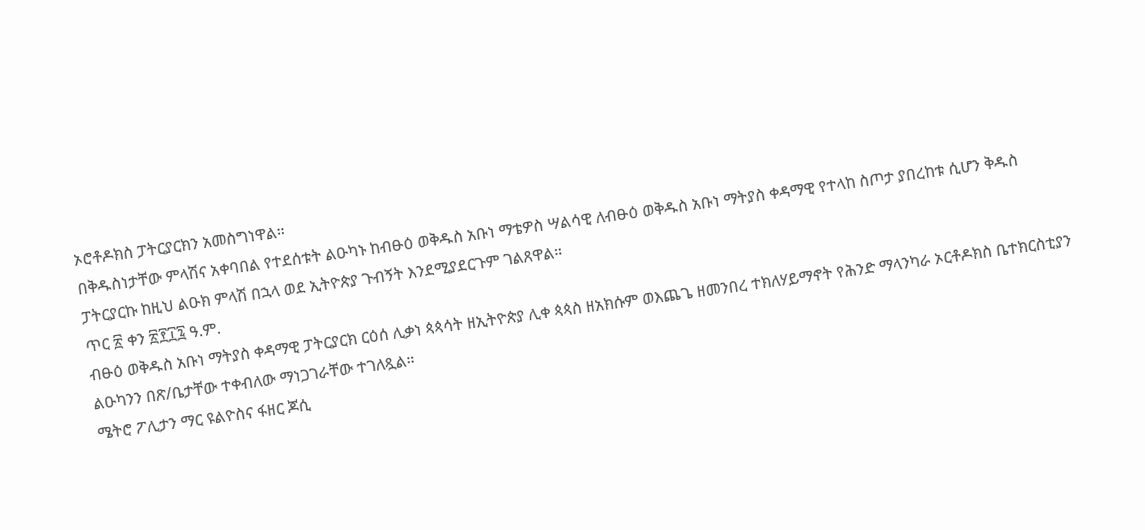ኦሮቶዶክስ ፓትርያርክን አመስግነዋል።
በቅዱስነታቸው ምላሽና አቀባበል የተደሰቱት ልዑካኑ ከብፁዕ ወቅዱስ አቡነ ማቴዎስ ሣልሳዊ ለብፁዕ ወቅዱስ አቡነ ማትያስ ቀዳማዊ የተላከ ስጦታ ያበረከቱ ሲሆን ቅዱስ ፓትርያርኩ ከዚህ ልዑክ ምላሽ በኋላ ወደ ኢትዮጵያ ጉብኝት እንደሚያደርጉም ገልጸዋል።
ጥር ፳ ቀን ፳፻፲፯ ዓ.ም.
ብፁዕ ወቅዱስ አቡነ ማትያስ ቀዳማዊ ፓትርያርክ ርዕሰ ሊቃነ ጳጳሳት ዘኢትዮጵያ ሊቀ ጳጳስ ዘአክሱም ወእጨጌ ዘመንበረ ተክለሃይማኖት የሕንድ ማላንካራ ኦርቶዶክስ ቤተክርስቲያን ልዑካንን በጽ/ቤታቸው ተቀብለው ማነጋገራቸው ተገለጿል።
ሜትሮ ፖሊታን ማር ዩልዮስና ፋዘር ጆሲ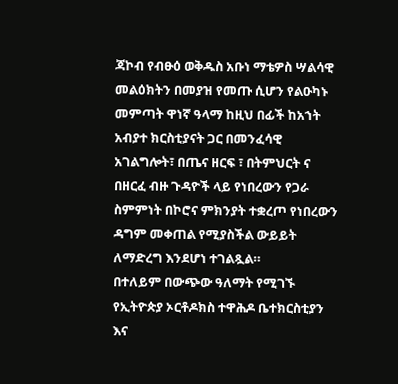ጃኮብ የብፁዕ ወቅዱስ አቡነ ማቴዎስ ሣልሳዊ መልዕክትን በመያዝ የመጡ ሲሆን የልዑካኑ መምጣት ዋነኛ ዓላማ ከዚህ በፊች ከአኀት አብያተ ክርስቲያናት ጋር በመንፈሳዊ አገልግሎት፣ በጤና ዘርፍ ፣ በትምህርት ና በዘርፈ ብዙ ጉዳዮች ላይ የነበረውን የጋራ ስምምነት በኮሮና ምክንያት ተቋረጦ የነበረውን ዳግም መቀጠል የሚያስችል ውይይት ለማድረግ እንደሆነ ተገልጿል።
በተለይም በውጭው ዓለማት የሚገኙ የኢትዮጵያ ኦርቶዶክስ ተዋሕዶ ቤተክርስቲያን እና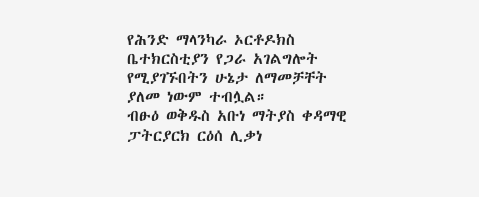የሕንድ ማላንካራ ኦርቶዶክስ ቤተክርስቲያን የጋራ አገልግሎት የሚያገኙበትን ሁኔታ ለማመቻቸት ያለመ ነውም ተብሏል።
ብፁዕ ወቅዱስ አቡነ ማትያስ ቀዳማዊ ፓትርያርክ ርዕሰ ሊቃነ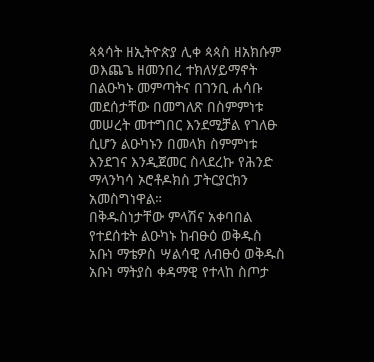ጳጳሳት ዘኢትዮጵያ ሊቀ ጳጳስ ዘአክሱም ወእጨጌ ዘመንበረ ተክለሃይማኖት በልዑካኑ መምጣትና በገንቢ ሐሳቡ መደሰታቸው በመግለጽ በስምምነቱ መሠረት መተግበር እንደሚቻል የገለፁ ሲሆን ልዑካኑን በመላክ ስምምነቱ እንደገና እንዲጀመር ስላደረኩ የሕንድ ማላንካሳ ኦሮቶዶክስ ፓትርያርክን አመስግነዋል።
በቅዱስነታቸው ምላሽና አቀባበል የተደሰቱት ልዑካኑ ከብፁዕ ወቅዱስ አቡነ ማቴዎስ ሣልሳዊ ለብፁዕ ወቅዱስ አቡነ ማትያስ ቀዳማዊ የተላከ ስጦታ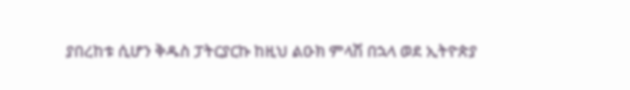ያበረከቱ ሲሆን ቅዱስ ፓትርያርኩ ከዚህ ልዑክ ምላሽ በኋላ ወደ ኢትዮጵያ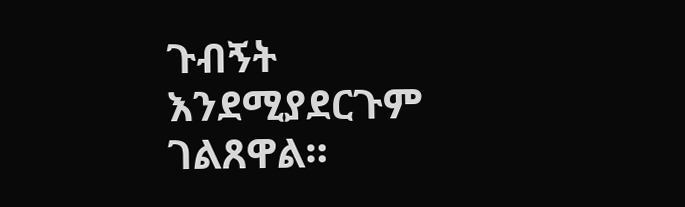ጉብኝት እንደሚያደርጉም ገልጸዋል።